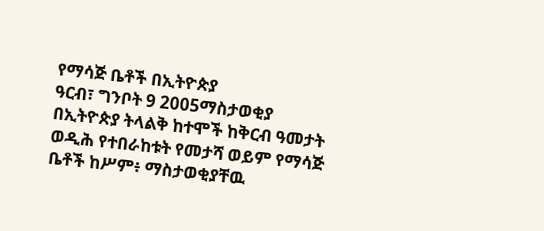የማሳጅ ቤቶች በኢትዮጵያ
ዓርብ፣ ግንቦት 9 2005ማስታወቂያ
በኢትዮጵያ ትላልቅ ከተሞች ከቅርብ ዓመታት ወዲሕ የተበራከቱት የመታሻ ወይም የማሳጅ ቤቶች ከሥም፥ ማስታወቂያቸዉ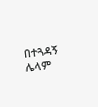በተጓዳኝ ሌላም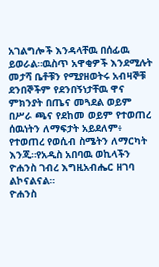አገልግሎች እንዳላቸዉ በሰፊዉ ይወራል።ዉስጥ አዋቂዎች እንደሚሉት መታሻ ቤቶቹን የሚያዘወትሩ አብዛኞቹ ደንበኞችም የደንበኝነታቸዉ ዋና ምክንያት በጤና መጓደል ወይም በሥራ ጫና የደከመ ወይም የተወጠረ ሰዉነትን ለማፍታት አይደለም፥ የተወጠረ የወሲብ ስሜትን ለማርካት እንጂ።የአዲስ አበባዉ ወኪላችን ዮሐንስ ገብረ እግዚአብሔር ዘገባ ልኮናልናል።
ዮሐንስ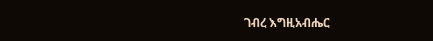ገብረ እግዚአብሔር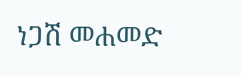ነጋሽ መሐመድ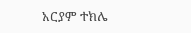አርያም ተክሌ